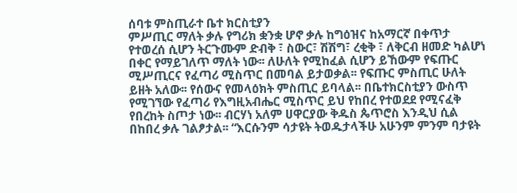ሰባቱ ምስጢራተ ቤተ ክርስቲያን
ምሥጢር ማለት ቃሉ የግሪክ ቋንቋ ሆኖ ቃሉ ከግዕዝና ከአማርኛ በቀጥታ የተወረሰ ሲሆን ትርጉሙም ድብቅ ፣ ስውር፣ ሽሽግ፣ ረቂቅ ፣ ለቅርብ ዘመድ ካልሆነ በቀር የማይገለጥ ማለት ነው፡፡ ለሁለት የሚከፈል ሲሆን ይኸውም የፍጡር ሚሥጢርና የፈጣሪ ሚስጥር በመባል ይታወቃል፡፡ የፍጡር ምስጢር ሁለት ይዘት አለው፡፡ የሰውና የመላዕክት ምስጢር ይባላል፡፡ በቤተክርስቲያን ውስጥ የሚገኘው የፈጣሪ የእግዚአብሔር ሚስጥር ይህ የከበረ የተወደደ የሚናፈቅ የበረከት ስጦታ ነው፡፡ ብርሃነ አለም ሀዋርያው ቅዱስ ጴጥሮስ እንዲህ ሲል በከበረ ቃሉ ገልፆታል፡፡ “እርሱንም ሳታዩት ትወዱታላችሁ አሁንም ምንም ባታዩት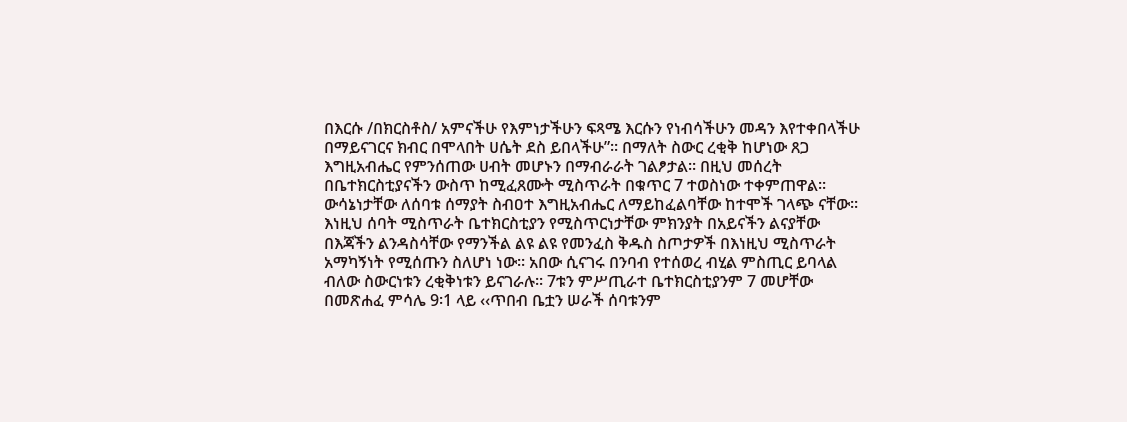በእርሱ /በክርስቶስ/ አምናችሁ የእምነታችሁን ፍጻሜ እርሱን የነብሳችሁን መዳን እየተቀበላችሁ በማይናገርና ክብር በሞላበት ሀሴት ደስ ይበላችሁ”፡፡ በማለት ስውር ረቂቅ ከሆነው ጸጋ እግዚአብሔር የምንሰጠው ሀብት መሆኑን በማብራራት ገልፆታል፡፡ በዚህ መሰረት በቤተክርስቲያናችን ውስጥ ከሚፈጸሙት ሚስጥራት በቁጥር 7 ተወስነው ተቀምጠዋል፡፡ ውሳኔነታቸው ለሰባቱ ሰማያት ስብዐተ እግዚአብሔር ለማይከፈልባቸው ከተሞች ገላጭ ናቸው፡፡ እነዚህ ሰባት ሚስጥራት ቤተክርስቲያን የሚስጥርነታቸው ምክንያት በአይናችን ልናያቸው በእጃችን ልንዳስሳቸው የማንችል ልዩ ልዩ የመንፈስ ቅዱስ ስጦታዎች በእነዚህ ሚስጥራት አማካኝነት የሚሰጡን ስለሆነ ነው፡፡ አበው ሲናገሩ በንባብ የተሰወረ ብሂል ምስጢር ይባላል ብለው ስውርነቱን ረቂቅነቱን ይናገራሉ፡፡ 7ቱን ምሥጢራተ ቤተክርስቲያንም 7 መሆቸው በመጽሐፈ ምሳሌ 9፡1 ላይ ‹‹ጥበብ ቤቷን ሠራች ሰባቱንም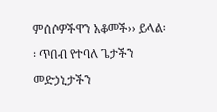ምሰሶዎችዋን አቆመች›› ይላል፡፡ ጥበብ የተባለ ጌታችን መድኃኒታችን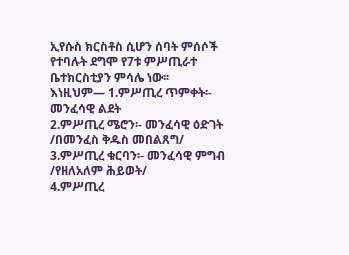ኢየሱስ ክርስቶስ ሲሆን ሰባት ምሰሶች የተባሉት ደግሞ የ7ቱ ምሥጢራተ ቤተክርስቲያን ምሳሌ ነው፡፡
እነዚህም— 1.ምሥጢረ ጥምቀት፡- መንፈሳዊ ልደት
2.ምሥጢረ ሜሮን፡- መንፈሳዊ ዕድገት /በመንፈስ ቅዱስ መበልጸግ/
3.ምሥጢረ ቁርባን፡- መንፈሳዊ ምግብ /የዘለአለም ሕይወት/
4.ምሥጢረ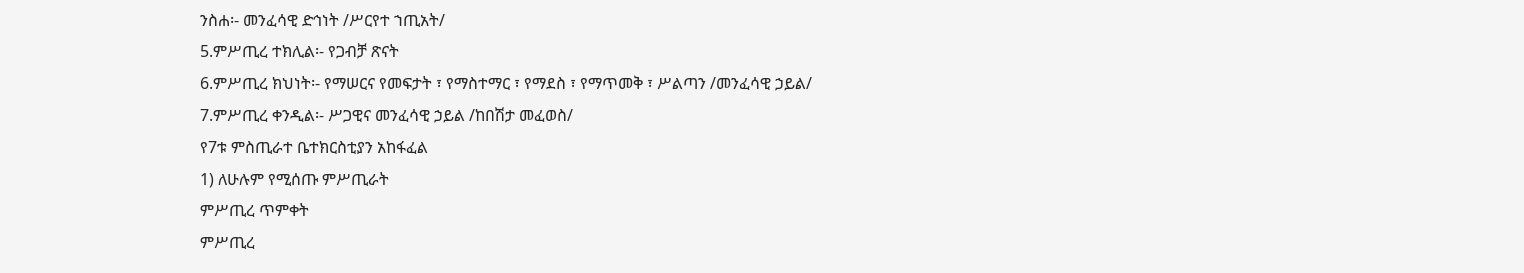ንስሐ፡- መንፈሳዊ ድኅነት /ሥርየተ ኀጢአት/
5.ምሥጢረ ተክሊል፡- የጋብቻ ጽናት
6.ምሥጢረ ክህነት፡- የማሠርና የመፍታት ፣ የማስተማር ፣ የማደስ ፣ የማጥመቅ ፣ ሥልጣን /መንፈሳዊ ኃይል/
7.ምሥጢረ ቀንዲል፡- ሥጋዊና መንፈሳዊ ኃይል /ከበሽታ መፈወስ/
የ7ቱ ምስጢራተ ቤተክርስቲያን አከፋፈል
1) ለሁሉም የሚሰጡ ምሥጢራት
ምሥጢረ ጥምቀት
ምሥጢረ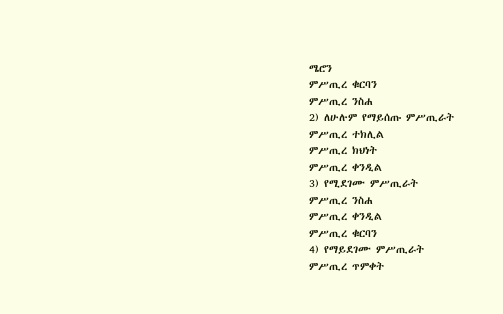ሜሮን
ምሥጢረ ቁርባን
ምሥጢረ ንስሐ
2) ለሁሉም የማይሰጡ ምሥጢራት
ምሥጢረ ተክሊል
ምሥጢረ ክህነት
ምሥጢረ ቀንዲል
3) የሚደገሙ ምሥጢራት
ምሥጢረ ንስሐ
ምሥጢረ ቀንዲል
ምሥጢረ ቁርባን
4) የማይደገሙ ምሥጢራት
ምሥጢረ ጥምቀት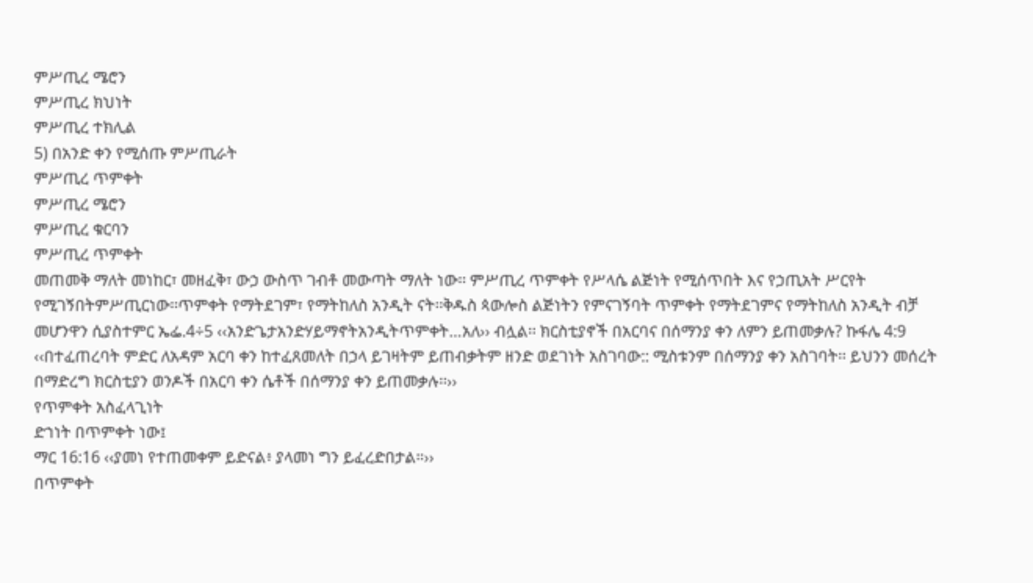ምሥጢረ ሜሮን
ምሥጢረ ክህነት
ምሥጢረ ተክሊል
5) በአንድ ቀን የሚሰጡ ምሥጢራት
ምሥጢረ ጥምቀት
ምሥጢረ ሜሮን
ምሥጢረ ቁርባን
ምሥጢረ ጥምቀት
መጠመቅ ማለት መነከር፣ መዘፈቅ፣ ውኃ ውስጥ ገብቶ መውጣት ማለት ነው፡፡ ምሥጢረ ጥምቀት የሥላሴ ልጅነት የሚሰጥበት እና የኃጢአት ሥርየት የሚገኝበትምሥጢርነው፡፡ጥምቀት የማትደገም፣ የማትከለስ አንዲት ናት፡፡ቅዱስ ጳውሎስ ልጅነትን የምናገኝባት ጥምቀት የማትደገምና የማትከለስ አንዲት ብቻ መሆንዋን ሲያስተምር ኤፌ.4÷5 ‹‹አንድጌታአንድሃይማኖትአንዲትጥምቀት…አለ›› ብሏል፡፡ ክርስቲያኖች በአርባና በሰማንያ ቀን ለምን ይጠመቃሉ? ኩፋሌ 4:9 ‹‹በተፈጠረባት ምድር ለአዳም አርባ ቀን ከተፈጸመለት በኃላ ይገዛትም ይጠብቃትም ዘንድ ወደገነት አስገባው:: ሚስቱንም በሰማንያ ቀን አስገባት፡፡ ይህንን መሰረት በማድረግ ክርስቲያን ወንዶች በአርባ ቀን ሴቶች በሰማንያ ቀን ይጠመቃሉ፡፡››
የጥምቀት አስፈላጊነት
ድኀነት በጥምቀት ነው፤
ማር 16:16 ‹‹ያመነ የተጠመቀም ይድናል፥ ያላመነ ግን ይፈረድበታል።››
በጥምቀት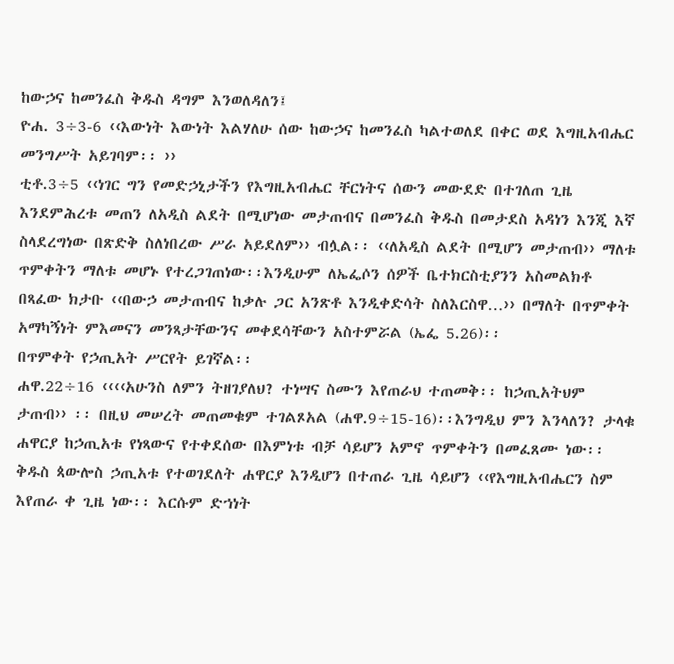ከውኃና ከመንፈስ ቅዱስ ዳግም እንወለዳለን፤
ዮሐ. 3÷3-6 ‹‹እውነት እውነት እልሃለሁ ሰው ከውኃና ከመንፈስ ካልተወለደ በቀር ወደ እግዚአብሔር መንግሥት አይገባም፡፡ ››
ቲቶ.3÷5 ‹‹ነገር ግን የመድኃኒታችን የእግዚአብሔር ቸርነትና ሰውን መውደድ በተገለጠ ጊዜ እንደምሕረቱ መጠን ለአዲስ ልደት በሚሆነው መታጠብና በመንፈስ ቅዱስ በመታደስ አዳነን እንጂ እኛ ስላደረግነው በጽድቅ ስለነበረው ሥራ አይደለም›› ብሏል፡፡ ‹‹ለአዲስ ልደት በሚሆን መታጠብ›› ማለቱ ጥምቀትን ማለቱ መሆኑ የተረጋገጠነው፡፡እንዲሁም ለኤፌሶን ሰዎች ቤተክርስቲያንን አስመልክቶ በጻፈው ክታቡ ‹‹በውኃ መታጠብና ከቃሉ ጋር አንጽቶ እንዲቀድሳት ስለእርስዋ…›› በማለት በጥምቀት አማካኝነት ምእመናን መንጻታቸውንና መቀደሳቸውን አስተምሯል (ኤፌ 5.26)፡፡
በጥምቀት የኃጢአት ሥርየት ይገኛል፡፡
ሐዋ.22÷16 ‹‹‹‹አሁንስ ለምን ትዘገያለህ? ተነሣና ስሙን እየጠራህ ተጠመቅ፡፡ ከኃጢአትህም ታጠብ›› ፡፡ በዚህ መሠረት መጠመቁም ተገልጾአል (ሐዋ.9÷15-16)፡፡እንግዲህ ምን እንላለን? ታላቁ ሐዋርያ ከኃጢአቱ የነጻውና የተቀደሰው በእምነቱ ብቻ ሳይሆን አምኖ ጥምቀትን በመፈጸሙ ነው፡፡ ቅዱስ ጳውሎስ ኃጢአቱ የተወገደለት ሐዋርያ እንዲሆን በተጠራ ጊዜ ሳይሆን ‹‹የእግዚአብሔርን ስም እየጠራ ቀ ጊዜ ነው፡፡ እርሱም ድኀነት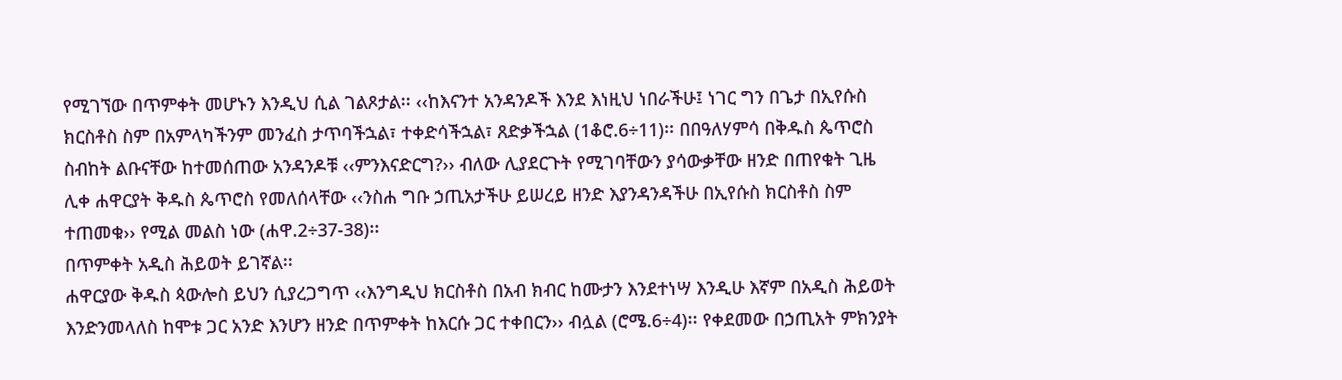የሚገኘው በጥምቀት መሆኑን እንዲህ ሲል ገልጾታል፡፡ ‹‹ከእናንተ አንዳንዶች እንደ እነዚህ ነበራችሁ፤ ነገር ግን በጌታ በኢየሱስ ክርስቶስ ስም በአምላካችንም መንፈስ ታጥባችኋል፣ ተቀድሳችኋል፣ ጸድቃችኋል (1ቆሮ.6÷11)፡፡ በበዓለሃምሳ በቅዱስ ጴጥሮስ ስብከት ልቡናቸው ከተመሰጠው አንዳንዶቹ ‹‹ምንእናድርግ?›› ብለው ሊያደርጉት የሚገባቸውን ያሳውቃቸው ዘንድ በጠየቁት ጊዜ ሊቀ ሐዋርያት ቅዱስ ጴጥሮስ የመለሰላቸው ‹‹ንስሐ ግቡ ኃጢአታችሁ ይሠረይ ዘንድ እያንዳንዳችሁ በኢየሱስ ክርስቶስ ስም ተጠመቁ›› የሚል መልስ ነው (ሐዋ.2÷37-38)፡፡
በጥምቀት አዲስ ሕይወት ይገኛል፡፡
ሐዋርያው ቅዱስ ጳውሎስ ይህን ሲያረጋግጥ ‹‹እንግዲህ ክርስቶስ በአብ ክብር ከሙታን እንደተነሣ እንዲሁ እኛም በአዲስ ሕይወት እንድንመላለስ ከሞቱ ጋር አንድ እንሆን ዘንድ በጥምቀት ከእርሱ ጋር ተቀበርን›› ብሏል (ሮሜ.6÷4)፡፡ የቀደመው በኃጢአት ምክንያት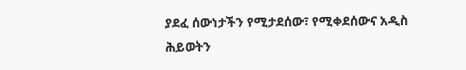ያደፈ ሰውነታችን የሚታደሰው፣ የሚቀደሰውና አዲስ ሕይወትን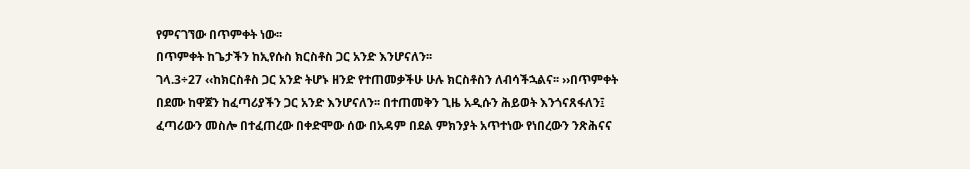የምናገኘው በጥምቀት ነው፡፡
በጥምቀት ከጌታችን ከኢየሱስ ክርስቶስ ጋር አንድ እንሆናለን፡፡
ገላ.3÷27 ‹‹ከክርስቶስ ጋር አንድ ትሆኑ ዘንድ የተጠመቃችሁ ሁሉ ክርስቶስን ለብሳችኋልና፡፡ ››በጥምቀት በደሙ ከዋጀን ከፈጣሪያችን ጋር አንድ እንሆናለን፡፡ በተጠመቅን ጊዜ አዲሱን ሕይወት እንጎናጸፋለን፤ ፈጣሪውን መስሎ በተፈጠረው በቀድሞው ሰው በአዳም በደል ምክንያት አጥተነው የነበረውን ንጽሕናና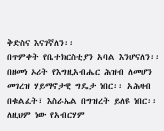ቅድስና እናገኛለን፡፡
በጥምቀት የቤተክርስቲያን አባል እንሆናለን፡፡
በዘመነ ኦሪት የእግዚአብሔር ሕዝብ ለመሆን መገረዝ ሃይማኖታዊ ግዴታ ነበር፡፡ አሕዛብ በቁልፈት፣ እስራኤል በግዝረት ይለዩ ነበር፡፡ለዚህም ነው የአብርሃም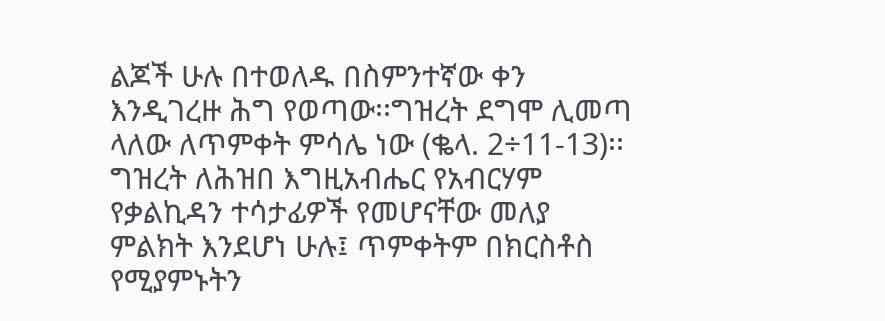ልጆች ሁሉ በተወለዱ በስምንተኛው ቀን እንዲገረዙ ሕግ የወጣው፡፡ግዝረት ደግሞ ሊመጣ ላለው ለጥምቀት ምሳሌ ነው (ቈላ. 2÷11-13)፡፡
ግዝረት ለሕዝበ እግዚአብሔር የአብርሃም የቃልኪዳን ተሳታፊዎች የመሆናቸው መለያ ምልክት እንደሆነ ሁሉ፤ ጥምቀትም በክርስቶስ የሚያምኑትን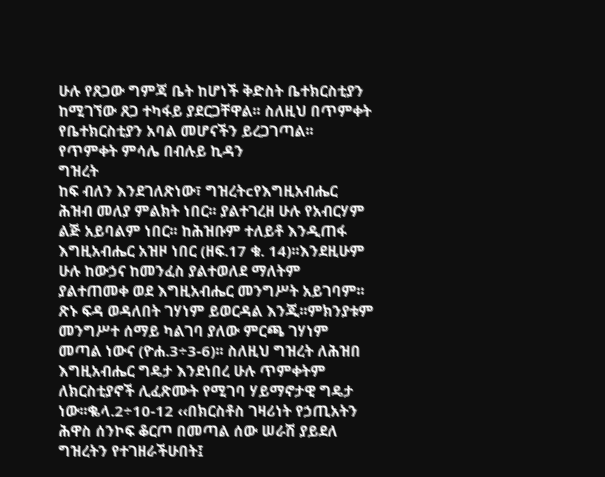ሁሉ የጸጋው ግምጃ ቤት ከሆነች ቅድስት ቤተክርስቲያን ከሚገኘው ጸጋ ተካፋይ ያደርጋቸዋል፡፡ ስለዚህ በጥምቀት የቤተክርስቲያን አባል መሆናችን ይረጋገጣል፡፡
የጥምቀት ምሳሌ በብሉይ ኪዳን
ግዝረት
ከፍ ብለን እንደገለጽነው፣ ግዝረትcየእግዚአብሔር ሕዝብ መለያ ምልክት ነበር፡፡ ያልተገረዘ ሁሉ የአብርሃም ልጅ አይባልም ነበር፡፡ ከሕዝቡም ተለይቶ እንዲጠፋ እግዚአብሔር አዝዞ ነበር (ዘፍ.17 ቁ. 14)፡፡እንደዚሁም ሁሉ ከውኃና ከመንፈስ ያልተወለደ ማለትም ያልተጠመቀ ወደ እግዚአብሔር መንግሥት አይገባም፡፡ ጽኑ ፍዳ ወዳለበት ገሃነም ይወርዳል እንጂ፡፡ምክንያቱም መንግሥተ ሰማይ ካልገባ ያለው ምርጫ ገሃነም መጣል ነውና (ዮሐ.3÷3-6)፡፡ ስለዚህ ግዝረት ለሕዝበ እግዚአብሔር ግዴታ እንደነበረ ሁሉ ጥምቀትም ለክርስቲያኖች ሊፈጽሙት የሚገባ ሃይማኖታዊ ግዴታ ነው፡፡ቈላ.2÷10-12 ‹‹በክርስቶስ ገዛሪነት የኃጢአትን ሕዋስ ሰንኮፍ ቆርጦ በመጣል ሰው ሠራሽ ያይደለ ግዝረትን የተገዘራችሁበት፤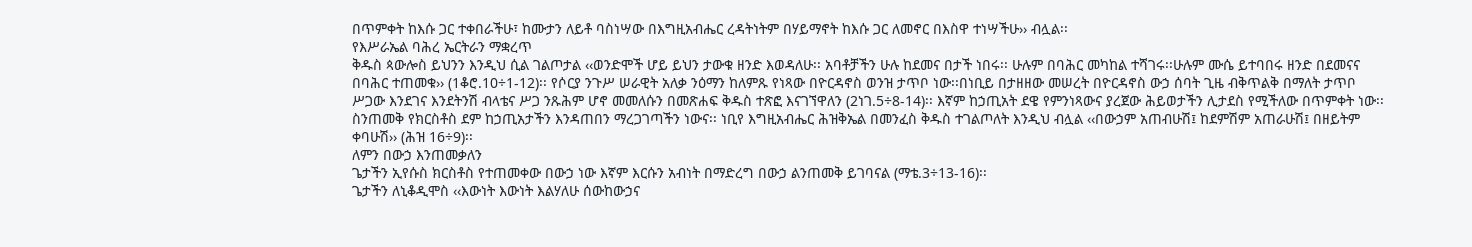በጥምቀት ከእሱ ጋር ተቀበራችሁ፣ ከሙታን ለይቶ ባስነሣው በእግዚአብሔር ረዳትነትም በሃይማኖት ከእሱ ጋር ለመኖር በእስዋ ተነሣችሁ›› ብሏል፡፡
የእሥራኤል ባሕረ ኤርትራን ማቋረጥ
ቅዱስ ጳውሎስ ይህንን እንዲህ ሲል ገልጦታል ‹‹ወንድሞች ሆይ ይህን ታውቁ ዘንድ እወዳለሁ፡፡ አባቶቻችን ሁሉ ከደመና በታች ነበሩ፡፡ ሁሉም በባሕር መካከል ተሻገሩ፡፡ሁሉም ሙሴ ይተባበሩ ዘንድ በደመናና በባሕር ተጠመቁ›› (1ቆሮ.10÷1-12)፡፡ የሶርያ ንጉሥ ሠራዊት አለቃ ንዕማን ከለምጹ የነጻው በዮርዳኖስ ወንዝ ታጥቦ ነው፡፡በነቢይ በታዘዘው መሠረት በዮርዳኖስ ውኃ ሰባት ጊዜ ብቅጥልቅ በማለት ታጥቦ ሥጋው እንደገና እንደትንሽ ብላቴና ሥጋ ንጹሕም ሆኖ መመለሱን በመጽሐፍ ቅዱስ ተጽፎ እናገኘዋለን (2ነገ.5÷8-14)፡፡ እኛም ከኃጢአት ደዌ የምንነጻውና ያረጀው ሕይወታችን ሊታደስ የሚችለው በጥምቀት ነው፡፡ ስንጠመቅ የክርስቶስ ደም ከኃጢአታችን እንዳጠበን ማረጋገጣችን ነውና፡፡ ነቢየ እግዚአብሔር ሕዝቅኤል በመንፈስ ቅዱስ ተገልጦለት እንዲህ ብሏል ‹‹በውኃም አጠብሁሽ፤ ከደምሽም አጠራሁሽ፤ በዘይትም ቀባሁሽ›› (ሕዝ 16÷9)፡፡
ለምን በውኃ እንጠመቃለን
ጌታችን ኢየሱስ ክርስቶስ የተጠመቀው በውኃ ነው እኛም እርሱን አብነት በማድረግ በውኃ ልንጠመቅ ይገባናል (ማቴ.3÷13-16)፡፡
ጌታችን ለኒቆዲሞስ ‹‹እውነት እውነት እልሃለሁ ሰውከውኃና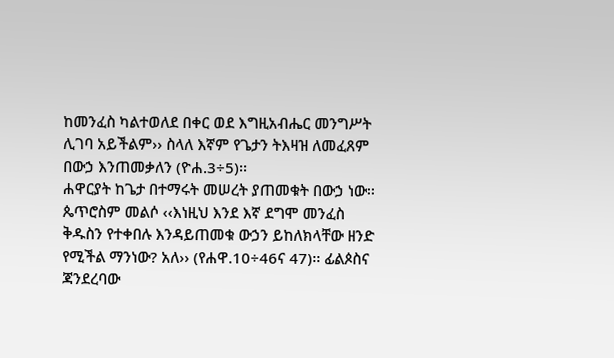ከመንፈስ ካልተወለደ በቀር ወደ እግዚአብሔር መንግሥት ሊገባ አይችልም›› ስላለ እኛም የጌታን ትእዛዝ ለመፈጸም በውኃ እንጠመቃለን (ዮሐ.3÷5)፡፡
ሐዋርያት ከጌታ በተማሩት መሠረት ያጠመቁት በውኃ ነው፡፡ጴጥሮስም መልሶ ‹‹እነዚህ እንደ እኛ ደግሞ መንፈስ ቅዱስን የተቀበሉ እንዳይጠመቁ ውኃን ይከለክላቸው ዘንድ የሚችል ማንነው? አለ›› (የሐዋ.10÷46ና 47)፡፡ ፊልጶስና ጃንደረባው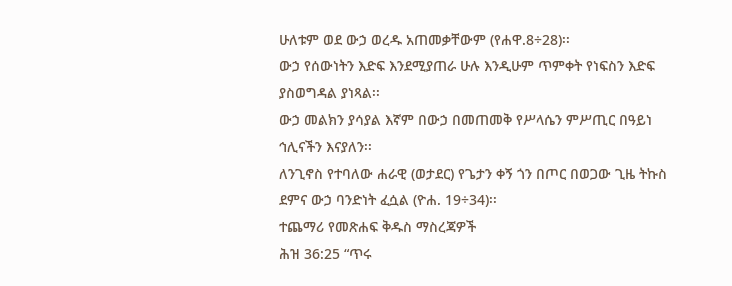ሁለቱም ወደ ውኃ ወረዱ አጠመቃቸውም (የሐዋ.8÷28)፡፡
ውኃ የሰውነትን እድፍ እንደሚያጠራ ሁሉ እንዲሁም ጥምቀት የነፍስን እድፍ ያስወግዳል ያነጻል፡፡
ውኃ መልክን ያሳያል እኛም በውኃ በመጠመቅ የሥላሴን ምሥጢር በዓይነ ኅሊናችን እናያለን፡፡
ለንጊኖስ የተባለው ሐራዊ (ወታደር) የጌታን ቀኝ ጎን በጦር በወጋው ጊዜ ትኩስ ደምና ውኃ ባንድነት ፈሷል (ዮሐ. 19÷34)፡፡
ተጨማሪ የመጽሐፍ ቅዱስ ማስረጃዎች
ሕዝ 36:25 “ጥሩ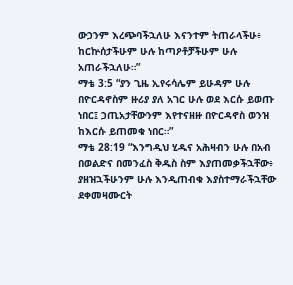ውኃንም እረጭባችኋለሁ እናንተም ትጠራላችሁ፥ ከርኵሰታችሁም ሁሉ ከጣዖቶቻችሁም ሁሉ አጠራችኋለሁ።”
ማቴ 3:5 “ያን ጊዜ ኢየሩሳሌም ይሁዳም ሁሉ በዮርዳኖስም ዙሪያ ያለ አገር ሁሉ ወደ እርሱ ይወጡ ነበር፤ ኃጢአታቸውንም እየተናዘዙ በዮርዳኖስ ወንዝ ከእርሱ ይጠመቁ ነበር።”
ማቴ 28:19 “እንግዲህ ሂዱና አሕዛብን ሁሉ በአብ በወልድና በመንፈስ ቅዱስ ስም እያጠመቃችኋቸው፥ ያዘዝኋችሁንም ሁሉ እንዲጠብቁ እያስተማራችኋቸው ደቀመዛሙርት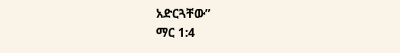አድርጓቸው”
ማር 1:4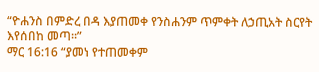“ዮሐንስ በምድረ በዳ እያጠመቀ የንስሐንም ጥምቀት ለኃጢአት ስርየት እየሰበከ መጣ።”
ማር 16:16 “ያመነ የተጠመቀም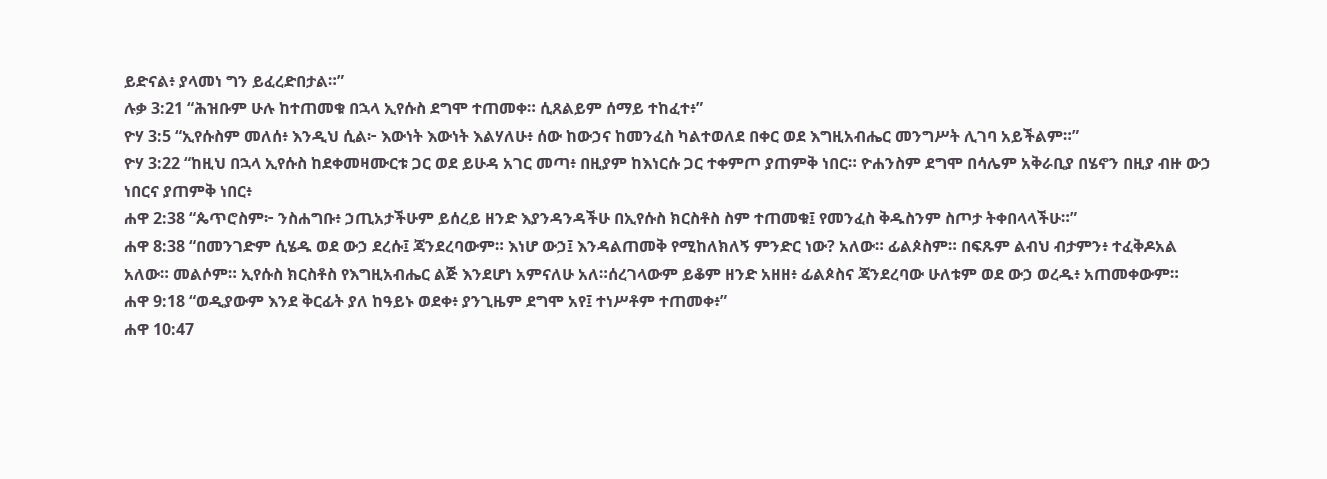ይድናል፥ ያላመነ ግን ይፈረድበታል።”
ሉቃ 3:21 “ሕዝቡም ሁሉ ከተጠመቁ በኋላ ኢየሱስ ደግሞ ተጠመቀ። ሲጸልይም ሰማይ ተከፈተ፥”
ዮሃ 3:5 “ኢየሱስም መለሰ፥ እንዲህ ሲል፦ እውነት እውነት እልሃለሁ፥ ሰው ከውኃና ከመንፈስ ካልተወለደ በቀር ወደ እግዚአብሔር መንግሥት ሊገባ አይችልም።”
ዮሃ 3:22 “ከዚህ በኋላ ኢየሱስ ከደቀመዛሙርቱ ጋር ወደ ይሁዳ አገር መጣ፥ በዚያም ከእነርሱ ጋር ተቀምጦ ያጠምቅ ነበር። ዮሐንስም ደግሞ በሳሌም አቅራቢያ በሄኖን በዚያ ብዙ ውኃ ነበርና ያጠምቅ ነበር፥
ሐዋ 2:38 “ጴጥሮስም፦ ንስሐግቡ፥ ኃጢአታችሁም ይሰረይ ዘንድ እያንዳንዳችሁ በኢየሱስ ክርስቶስ ስም ተጠመቁ፤ የመንፈስ ቅዱስንም ስጦታ ትቀበላላችሁ።”
ሐዋ 8:38 “በመንገድም ሲሄዱ ወደ ውኃ ደረሱ፤ ጃንደረባውም። እነሆ ውኃ፤ እንዳልጠመቅ የሚከለክለኝ ምንድር ነው? አለው። ፊልጶስም። በፍጹም ልብህ ብታምን፥ ተፈቅዶአል አለው። መልሶም። ኢየሱስ ክርስቶስ የእግዚአብሔር ልጅ እንደሆነ አምናለሁ አለ።ሰረገላውም ይቆም ዘንድ አዘዘ፥ ፊልጶስና ጃንደረባው ሁለቱም ወደ ውኃ ወረዱ፥ አጠመቀውም።
ሐዋ 9:18 “ወዲያውም እንደ ቅርፊት ያለ ከዓይኑ ወደቀ፥ ያንጊዜም ደግሞ አየ፤ ተነሥቶም ተጠመቀ፥”
ሐዋ 10:47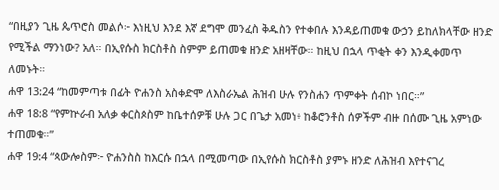“በዚያን ጊዜ ጴጥሮስ መልሶ፦ እነዚህ እንደ እኛ ደግሞ መንፈስ ቅዱስን የተቀበሉ እንዳይጠመቁ ውኃን ይከለክላቸው ዘንድ የሚችል ማንነው? አለ። በኢየሱስ ክርስቶስ ስምም ይጠመቁ ዘንድ አዘዛቸው። ከዚህ በኋላ ጥቂት ቀን እንዲቀመጥ ለመኑት።
ሐዋ 13:24 “ከመምጣቱ በፊት ዮሐንስ አስቀድሞ ለእስራኤል ሕዝብ ሁሉ የንስሐን ጥምቀት ሰብኮ ነበር።”
ሐዋ 18:8 “የምኵራብ አለቃ ቀርስጶስም ከቤተሰዎቹ ሁሉ ጋር በጌታ አመነ፥ ከቆሮንቶስ ሰዎችም ብዙ በሰሙ ጊዜ አምነው ተጠመቁ።”
ሐዋ 19:4 “ጳውሎስም፦ ዮሐንስስ ከእርሱ በኋላ በሚመጣው በኢየሱስ ክርስቶስ ያምኑ ዘንድ ለሕዝብ እየተናገረ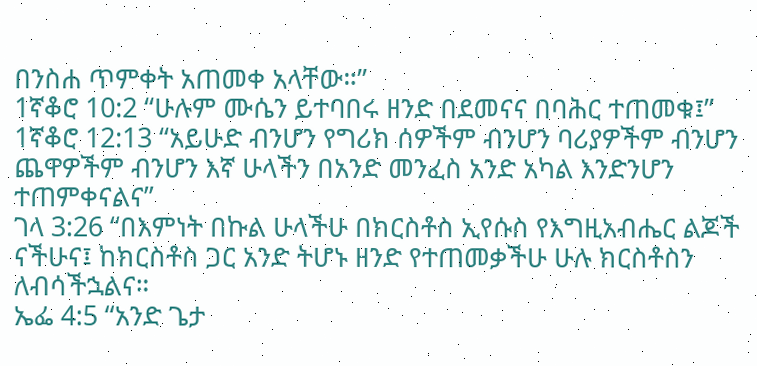በንስሐ ጥምቀት አጠመቀ አላቸው።”
1ኛቆሮ 10:2 “ሁሉም ሙሴን ይተባበሩ ዘንድ በደመናና በባሕር ተጠመቁ፤”
1ኛቆሮ 12:13 “አይሁድ ብንሆን የግሪክ ሰዎችም ብንሆን ባሪያዎችም ብንሆን ጨዋዎችም ብንሆን እኛ ሁላችን በአንድ መንፈስ አንድ አካል እንድንሆን ተጠምቀናልና”
ገላ 3:26 “በእምነት በኩል ሁላችሁ በክርስቶስ ኢየሱስ የእግዚአብሔር ልጆች ናችሁና፤ ከክርስቶስ ጋር አንድ ትሆኑ ዘንድ የተጠመቃችሁ ሁሉ ክርስቶስን ለብሳችኋልና።
ኤፌ 4:5 “አንድ ጌታ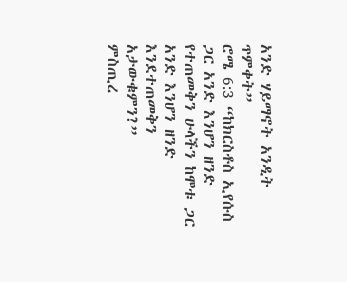አንድ ሃይማኖት አንዲት ጥምቀት”
ሮሜ 6:3 “ከክርስቶስ ኢየሱስ ጋር አንድ እንሆን ዘንድ የተጠመቅን ሁላችን ከሞቱ ጋር አንድ እንሆን ዘንድ እንደተጠመቅን አታውቁምን?”
ምስጢረ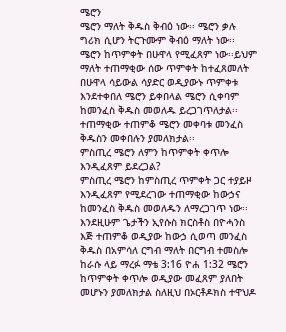ሜሮን
ሜሮን ማለት ቅዱስ ቅብዕ ነው፡፡ ሜሮን ቃሉ ግሪክ ሲሆን ትርጉሙም ቅብዕ ማለት ነው፡፡ ሜሮን ከጥምቀት በሁዋላ የሚፈጸም ነው፡፡ይህም ማለት ተጠማቂው ሰው ጥምቀት ከተፈጸመለት በሁዋላ ሳይውል ሳያድር ወዲያውኑ ጥምቀቱ እንደተቀበለ ሜሮን ይቀበላል ሜሮን ሲቀባም ከመንፈስ ቅዱስ መወለዱ ይረጋገጥለታል፡፡ ተጠማቂው ተጠምቆ ሜሮን መቀባቱ መንፈስ ቅዱስን መቀበሉን ያመለክታል፡፡
ምስጢረ ሜሮን ለምን ከጥምቀት ቀጥሎ እንዲፈጸም ይደረጋል?
ምስጢረ ሜሮን ከምስጢረ ጥምቀት ጋር ተያይዞ እንዲፈጸም የሚደረገው ተጠማቂው ከውኃና ከመንፈስ ቅዱስ መወለዱን ለማረጋገጥ ነው፡፡እንደዚሁም ጌታችን ኢየሱስ ክርስቶስ በዮሓንስ እጅ ተጠምቆ ወዲያው ከውኃ ሲወጣ መንፈስ ቅዱስ በአምሳለ ርግብ ማለት በርግብ ተመስሎ ከራሱ ላይ ማረፉ ማቴ 3:16 ዮሐ 1:32 ሜሮን ከጥምቀት ቀጥሎ ወዲያው መፈጸም ያለበት መሆኑን ያመለክታል ስለዚህ በኦርቶዶክስ ተዋህዶ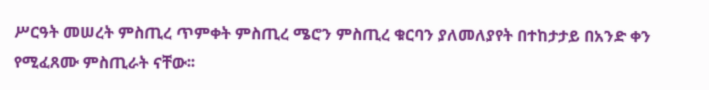ሥርዓት መሠረት ምስጢረ ጥምቀት ምስጢረ ሜሮን ምስጢረ ቁርባን ያለመለያየት በተከታታይ በአንድ ቀን የሚፈጸሙ ምስጢራት ናቸው፡፡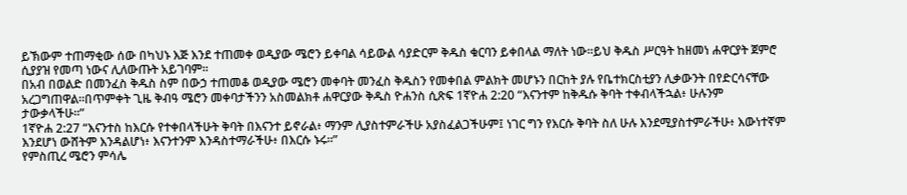ይኽውም ተጠማቂው ሰው በካህኑ እጅ እንደ ተጠመቀ ወዲያው ሜሮን ይቀባል ሳይውል ሳያድርም ቅዱስ ቁርባን ይቀበላል ማለት ነው፡፡ይህ ቅዱስ ሥርዓት ከዘመነ ሐዋርያት ጀምሮ ሲያያዝ የመጣ ነውና ሊለውጡት አይገባም፡፡
በአብ በወልድ በመንፈስ ቅዱስ ስም በውኃ ተጠመቆ ወዲያው ሜሮን መቀባት መንፈስ ቅዱስን የመቀበል ምልክት መሆኑን በርከት ያሉ የቤተክርስቲያን ሊቃውንት በየድርሳናቸው አረጋግጠዋል፡፡በጥምቀት ጊዜ ቅብዓ ሜሮን መቀባታችንን አስመልክቶ ሐዋርያው ቅዱስ ዮሐንስ ሲጽፍ 1ኛዮሐ 2:20 “እናንተም ከቅዱሱ ቅባት ተቀብላችኋል፥ ሁሉንም ታውቃላችሁ።”
1ኛዮሐ 2:27 “እናንተስ ከእርሱ የተቀበላችሁት ቅባት በእናንተ ይኖራል፥ ማንም ሊያስተምራችሁ አያስፈልጋችሁም፤ ነገር ግን የእርሱ ቅባት ስለ ሁሉ እንደሚያስተምራችሁ፥ እውነተኛም እንደሆነ ውሸትም እንዳልሆነ፥ እናንተንም እንዳስተማራችሁ፥ በእርሱ ኑሩ።”
የምስጢረ ሜሮን ምሳሌ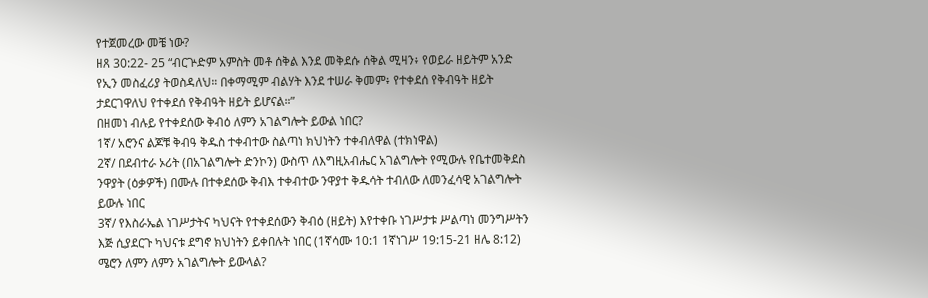የተጀመረው መቼ ነው?
ዘጸ 30:22- 25 “ብርጕድም አምስት መቶ ሰቅል እንደ መቅደሱ ሰቅል ሚዛን፥ የወይራ ዘይትም አንድ የኢን መስፈሪያ ትወስዳለህ። በቀማሚም ብልሃት እንደ ተሠራ ቅመም፥ የተቀደሰ የቅብዓት ዘይት ታደርገዋለህ የተቀደሰ የቅብዓት ዘይት ይሆናል።”
በዘመነ ብሉይ የተቀደሰው ቅብዕ ለምን አገልግሎት ይውል ነበር?
1ኛ/ አሮንና ልጆቹ ቅብዓ ቅዱስ ተቀብተው ስልጣነ ክህነትን ተቀብለዋል (ተክነዋል)
2ኛ/ በደብተራ ኦሪት (በአገልግሎት ድንኮን) ውስጥ ለእግዚአብሔር አገልግሎት የሚውሉ የቤተመቅደስ ንዋያት (ዕቃዎች) በሙሉ በተቀደሰው ቅብእ ተቀብተው ንዋያተ ቅዱሳት ተብለው ለመንፈሳዊ አገልግሎት ይውሉ ነበር
3ኛ/ የእስራኤል ነገሥታትና ካህናት የተቀደሰውን ቅብዕ (ዘይት) እየተቀቡ ነገሥታቱ ሥልጣነ መንግሥትን እጅ ሲያደርጉ ካህናቱ ደግኖ ክህነትን ይቀበሉት ነበር (1ኛሳሙ 10:1 1ኛነገሥ 19:15-21 ዘሌ 8:12)
ሜሮን ለምን ለምን አገልግሎት ይውላል?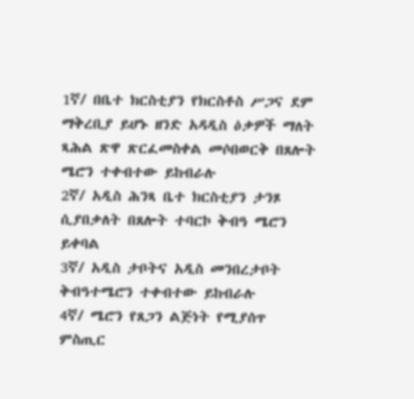1ኛ/ በቤተ ክርስቲያን የክርስቶስ ሥጋና ደም ማቅረቢያ ይሆኑ ዘንድ አዳዲስ ዕቃዎች ማለት ጻሕል ጽዋ ጽርፈመስቀል መሶበወርቅ በጸሎት ሜሮን ተቀብተው ይከብራሉ
2ኛ/ አዲስ ሕንጻ ቤተ ክርስቲያን ታንጾ ሲያበቃለት በጸሎት ተባርኮ ቅብዓ ሜሮን ይቀባል
3ኛ/ አዲስ ታቦትና አዲስ መንበረታቦት ቅብዓተሜሮን ተቀብተው ይከብራሉ
4ኛ/ ሜሮን የጸጋን ልጅነት የሚያሰጥ ምስጢር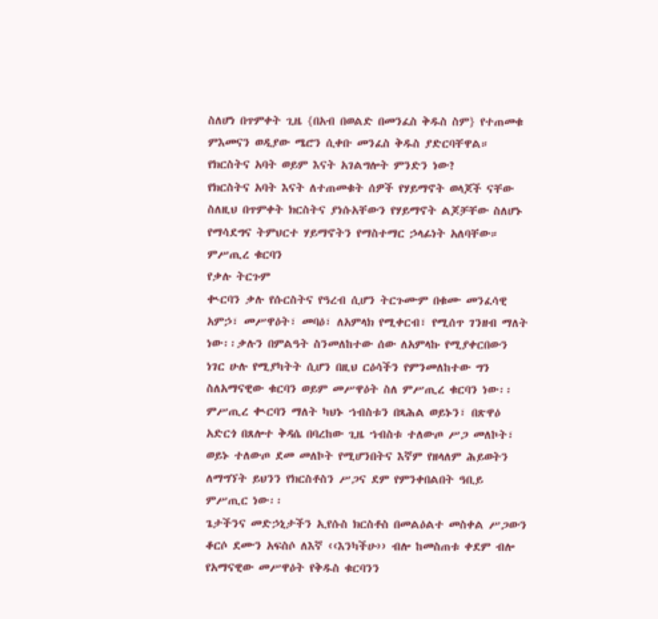ስለሆነ በጥምቀት ጊዜ {በአብ በወልድ በመንፈስ ቅዱስ ስም} የተጠመቁ ምእመናን ወዲያው ሜሮን ሲቀቡ መንፈስ ቅዱስ ያድርባቸዋል።
የክርስትና አባት ወይም እናት አገልግሎት ምንድን ነው?
የክርስትና አባት እናት ለተጠመቁት ሰዎች የሃይማኖት ወላጆች ናቸው ስለዚህ በጥምቀት ክርስትና ያነሱአቸውን የሃይማኖት ልጆቻቸው ስለሆኑ የማሳደግና ትምህርተ ሃይማኖትን የማስተማር ኃላፊነት አለባቸው።
ምሥጢረ ቁርባን
የቃሉ ትርጉም
ቊርባን ቃሉ የሱርስትና የዓረብ ሲሆን ትርጉሙም በቁሙ መንፈሳዊ አምኃ፣ መሥዋዕት፣ መባዕ፣ ለአምላክ የሚቀርብ፣ የሚሰጥ ገንዘብ ማለት ነው፡፡ቃሉን በምልዓት ስንመለከተው ሰው ለአምላኩ የሚያቀርበውን ነገር ሁሉ የሚያካትት ሲሆን በዚህ ርዕሳችን የምንመለከተው ግን ስለአማናዊው ቁርባን ወይም መሥዋዕት ስለ ምሥጢረ ቁርባን ነው፡፡ምሥጢረ ቊርባን ማለት ካህኑ ኀብስቱን በጻሕል ወይኑን፣ በጽዋዕ አድርጎ በጸሎተ ቅዳሴ በባረከው ጊዜ ኀብስቱ ተለውጦ ሥጋ መለኮት፣ ወይኑ ተለውጦ ደመ መለኮት የሚሆንበትና እኛም የዘላለም ሕይወትን ለማግኘት ይህንን የክርስቶስን ሥጋና ደም የምንቀበልበት ዓቢይ ምሥጢር ነው፡፡
ጌታችንና መድኃኒታችን ኢየሱስ ክርስቶስ በመልዕልተ መስቀል ሥጋውን ቆርሶ ደሙን አፍስሶ ለእኛ ‹‹እንካችሁ›› ብሎ ከመስጠቱ ቀደም ብሎ የአማናዊው መሥዋዕት የቅዱስ ቁርባንን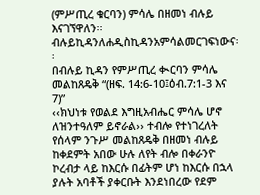(ምሥጢረ ቁርባን) ምሳሌ በዘመነ ብሉይ እናገኘዋለን፡፡ብሉይኪዳንለሐዲስኪዳንአምሳልመርገፍነውና፡፡
በብሉይ ኪዳን የምሥጢረ ቊርባን ምሳሌ
መልከጸዴቅ “(ዘፍ. 14:6-10፤ዕብ.7:1-3 እና 7)”
‹‹ክህነቱ የወልደ እግዚአብሔር ምሳሌ ሆኖ ለዝንተዓለም ይኖራል›› ተብሎ የተነገረለት የሰላም ንጉሥ መልከጸዴቅ በዘመነ ብሉይ ከቀደምት አበው ሁሉ ለየት ብሎ በቀራንዮ ኮረብታ ላይ ከእርሱ በፊትም ሆነ ከእርሱ በኋላ ያሉት አባቶች ያቀርቡት እንደነበረው የደም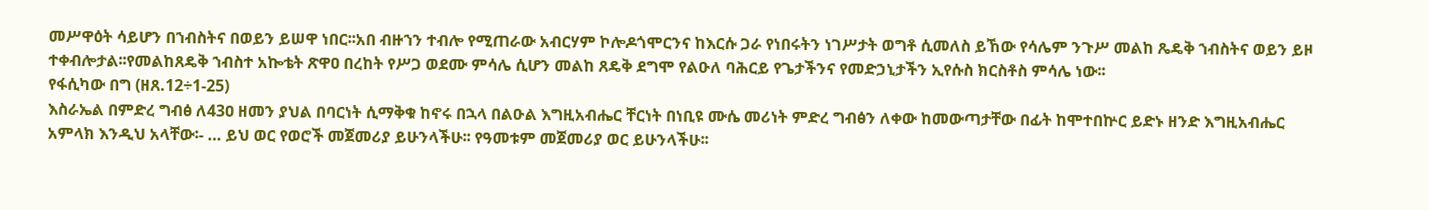መሥዋዕት ሳይሆን በኀብስትና በወይን ይሠዋ ነበር፡፡አበ ብዙኀን ተብሎ የሚጠራው አብርሃም ኮሎዶጎሞርንና ከእርሱ ጋራ የነበሩትን ነገሥታት ወግቶ ሲመለስ ይኸው የሳሌም ንጉሥ መልከ ጼዴቅ ኀብስትና ወይን ይዞ ተቀብሎታል፡፡የመልከጸዴቅ ኀብስተ አኰቴት ጽዋዐ በረከት የሥጋ ወደሙ ምሳሌ ሲሆን መልከ ጸዴቅ ደግሞ የልዑለ ባሕርይ የጌታችንና የመድኃኒታችን ኢየሱስ ክርስቶስ ምሳሌ ነው፡፡
የፋሲካው በግ (ዘጸ.12÷1-25)
እስራኤል በምድረ ግብፅ ለ43ዐ ዘመን ያህል በባርነት ሲማቅቁ ከኖሩ በኋላ በልዑል እግዚአብሔር ቸርነት በነቢዩ ሙሴ መሪነት ምድረ ግብፅን ለቀው ከመውጣታቸው በፊት ከሞተበኵር ይድኑ ዘንድ እግዚአብሔር አምላክ እንዲህ አላቸው፡- … ይህ ወር የወሮች መጀመሪያ ይሁንላችሁ፡፡ የዓመቱም መጀመሪያ ወር ይሁንላችሁ፡፡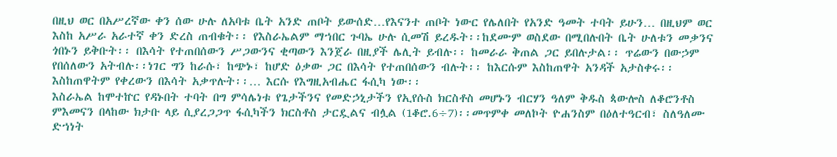በዚህ ወር በአሥረኛው ቀን ሰው ሁሉ ለአባቱ ቤት አንድ ጠቦት ይውሰድ…የእናንተ ጠቦት ነውር የሌለበት የአንድ ዓመት ተባት ይሁን… በዚህም ወር እስከ አሥራ አራተኛ ቀን ድረስ ጠብቁት፡፡ የእስራኤልም ማኀበር ጉባኤ ሁሉ ሲመሽ ይረዱት፡፡ከደሙም ወስደው በሚበሉበት ቤት ሁለቱን መቃንና ጎበኑን ይቅቡት፡፡ በእሳት የተጠበሰውን ሥጋውንና ቂጣውን እንጀራ በዚያች ሌሊት ይብሉ፡፡ ከመራራ ቅጠል ጋር ይበሉታል፡፡ ጥሬውን በውኃም የበሰለውን አትብሉ፡፡ነገር ግን ከራሱ፣ ከጭኑ፣ ከሆድ ዕቃው ጋር በእሳት የተጠበሰውን ብሉት፡፡ ከእርሱም እስከጠዋት አንዳች አታስቀሩ፡፡ እስከጠዋትም የቀረውን በእሳት አቃጥሉት፡፡… እርሱ የእግዚአብሔር ፋሲካ ነው፡፡
እስራኤል ከሞተኵር የዳኑበት ተባት በግ ምሳሌነቱ የጌታችንና የመድኃኒታችን የኢየሱስ ክርስቶስ መሆኑን ብርሃን ዓለም ቅዱስ ጳውሎስ ለቆሮንቶስ ምእመናን በላከው ክታቡ ላይ ሲያረጋጋጥ ፋሲካችን ክርስቶስ ታርዷልና ብሏል (1ቆሮ.6÷7)፡፡መጥምቀ መለኮት ዮሐንስም በዕለተዓርብ፣ ስለዓለሙ ድኀነት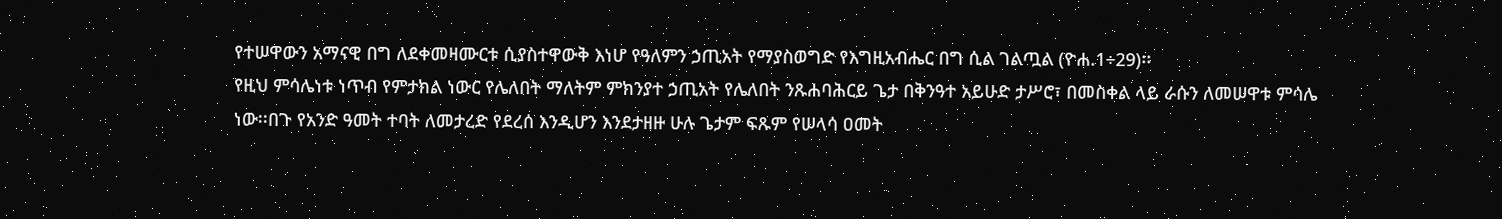የተሠዋውን አማናዊ በግ ለደቀመዛሙርቱ ሲያስተዋውቅ እነሆ የዓለምን ኃጢአት የማያስወግድ የእግዚአብሔር በግ ሲል ገልጧል (ዮሐ.1÷29)፡፡
የዚህ ምሳሌነቱ ነጥብ የምታክል ነውር የሌለበት ማለትም ምክንያተ ኃጢአት የሌለበት ንጹሐባሕርይ ጌታ በቅንዓተ አይሁድ ታሥሮ፣ በመስቀል ላይ ራሱን ለመሠዋቱ ምሳሌ ነው፡፡በጉ የአንድ ዓመት ተባት ለመታረድ የደረሰ እንዲሆን እንደታዘዙ ሁሉ ጌታም ፍጹም የሠላሳ ዐመት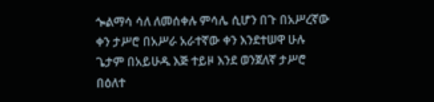ጐልማሳ ሳለ ለመሰቀሉ ምሳሌ ሲሆን በጉ በአሥረኛው ቀን ታሥሮ በአሥራ አራተኛው ቀን እንደተሠዋ ሁሉ ጌታም በአይሁዱ እጅ ተይዞ እንደ ወንጀለኛ ታሥሮ በዕለተ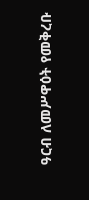ዓርብ ለመሥዋዕት የመቅረቡ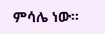ምሳሌ ነው፡፡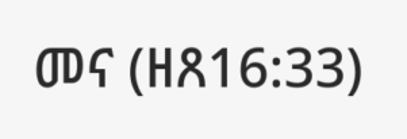መና (ዘጸ16:33)